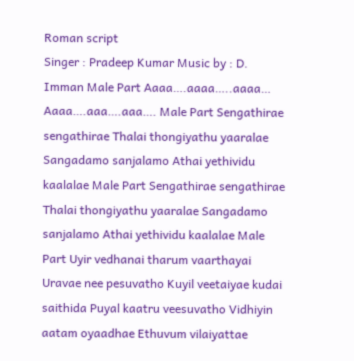Roman script
Singer : Pradeep Kumar Music by : D. Imman Male Part Aaaa….aaaa…..aaaa… Aaaa….aaa….aaa…. Male Part Sengathirae sengathirae Thalai thongiyathu yaaralae Sangadamo sanjalamo Athai yethividu kaalalae Male Part Sengathirae sengathirae Thalai thongiyathu yaaralae Sangadamo sanjalamo Athai yethividu kaalalae Male Part Uyir vedhanai tharum vaarthayai Uravae nee pesuvatho Kuyil veetaiyae kudai saithida Puyal kaatru veesuvatho Vidhiyin aatam oyaadhae Ethuvum vilaiyattae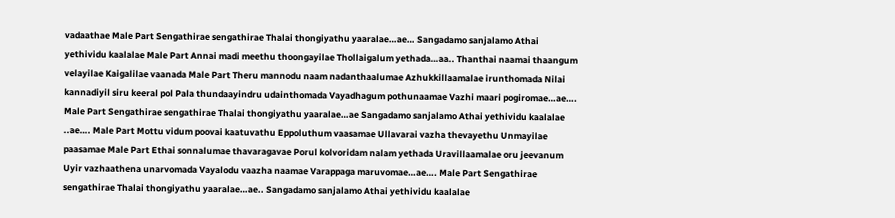vadaathae Male Part Sengathirae sengathirae Thalai thongiyathu yaaralae…ae… Sangadamo sanjalamo Athai yethividu kaalalae Male Part Annai madi meethu thoongayilae Thollaigalum yethada…aa.. Thanthai naamai thaangum velayilae Kaigalilae vaanada Male Part Theru mannodu naam nadanthaalumae Azhukkillaamalae irunthomada Nilai kannadiyil siru keeral pol Pala thundaayindru udainthomada Vayadhagum pothunaamae Vazhi maari pogiromae…ae…. Male Part Sengathirae sengathirae Thalai thongiyathu yaaralae…ae Sangadamo sanjalamo Athai yethividu kaalalae ..ae…. Male Part Mottu vidum poovai kaatuvathu Eppoluthum vaasamae Ullavarai vazha thevayethu Unmayilae paasamae Male Part Ethai sonnalumae thavaragavae Porul kolvoridam nalam yethada Uravillaamalae oru jeevanum Uyir vazhaathena unarvomada Vayalodu vaazha naamae Varappaga maruvomae…ae…. Male Part Sengathirae sengathirae Thalai thongiyathu yaaralae…ae.. Sangadamo sanjalamo Athai yethividu kaalalae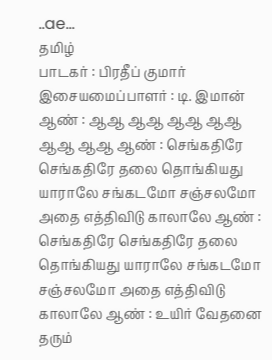..ae…
தமிழ்
பாடகர் : பிரதீப் குமார் இசையமைப்பாளர் : டி. இமான் ஆண் : ஆஆ ஆஆ ஆஆ ஆஆ ஆஆ ஆஆ ஆண் : செங்கதிரே செங்கதிரே தலை தொங்கியது யாராலே சங்கடமோ சஞ்சலமோ அதை எத்திவிடு காலாலே ஆண் : செங்கதிரே செங்கதிரே தலை தொங்கியது யாராலே சங்கடமோ சஞ்சலமோ அதை எத்திவிடு காலாலே ஆண் : உயிர் வேதனை தரும்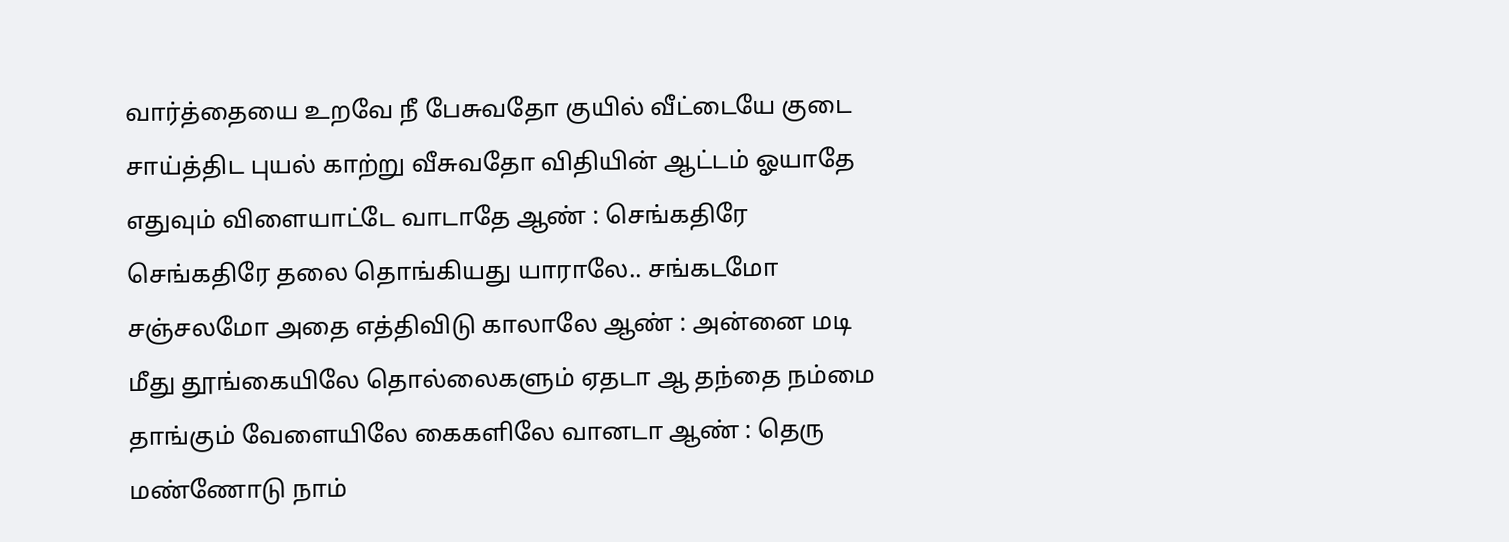வார்த்தையை உறவே நீ பேசுவதோ குயில் வீட்டையே குடை சாய்த்திட புயல் காற்று வீசுவதோ விதியின் ஆட்டம் ஓயாதே எதுவும் விளையாட்டே வாடாதே ஆண் : செங்கதிரே செங்கதிரே தலை தொங்கியது யாராலே.. சங்கடமோ சஞ்சலமோ அதை எத்திவிடு காலாலே ஆண் : அன்னை மடி மீது தூங்கையிலே தொல்லைகளும் ஏதடா ஆ தந்தை நம்மை தாங்கும் வேளையிலே கைகளிலே வானடா ஆண் : தெரு மண்ணோடு நாம்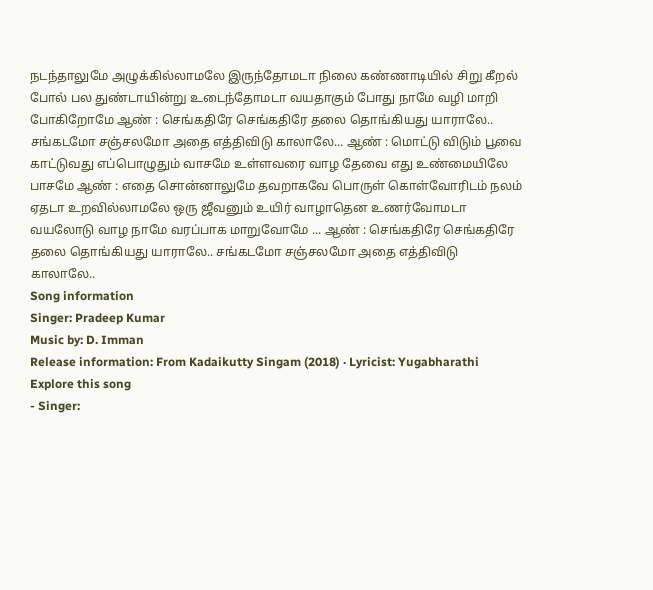நடந்தாலுமே அழுக்கில்லாமலே இருந்தோமடா நிலை கண்ணாடியில் சிறு கீறல் போல் பல துண்டாயின்று உடைந்தோமடா வயதாகும் போது நாமே வழி மாறி போகிறோமே ஆண் : செங்கதிரே செங்கதிரே தலை தொங்கியது யாராலே.. சங்கடமோ சஞ்சலமோ அதை எத்திவிடு காலாலே... ஆண் : மொட்டு விடும் பூவை காட்டுவது எப்பொழுதும் வாசமே உள்ளவரை வாழ தேவை எது உண்மையிலே பாசமே ஆண் : எதை சொன்னாலுமே தவறாகவே பொருள் கொள்வோரிடம் நலம் ஏதடா உறவில்லாமலே ஒரு ஜீவனும் உயிர் வாழாதென உணர்வோமடா வயலோடு வாழ நாமே வரப்பாக மாறுவோமே ... ஆண் : செங்கதிரே செங்கதிரே தலை தொங்கியது யாராலே.. சங்கடமோ சஞ்சலமோ அதை எத்திவிடு காலாலே..
Song information
Singer: Pradeep Kumar
Music by: D. Imman
Release information: From Kadaikutty Singam (2018) · Lyricist: Yugabharathi
Explore this song
- Singer: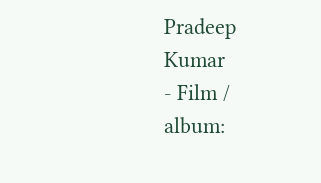Pradeep Kumar
- Film / album: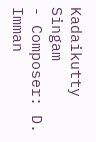Kadaikutty Singam
- Composer: D. Imman